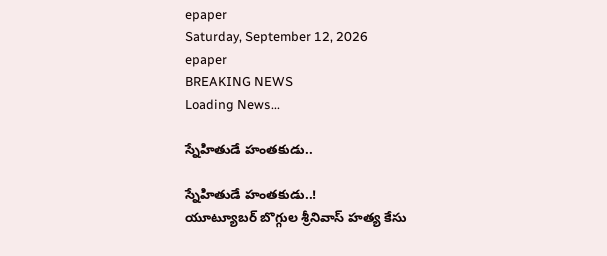epaper
Saturday, September 12, 2026
epaper
BREAKING NEWS
Loading News...

స్నేహితుడే హంతకుడు..

స్నేహితుడే హంతకుడు..!
యూట్యూబర్ బొగ్గుల శ్రీనివాస్ హత్య కేసు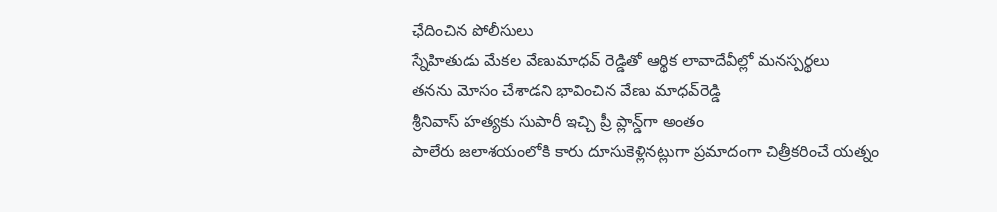ఛేదించిన పోలీసులు
స్నేహితుడు మేకల వేణుమాధవ్ రెడ్డితో ఆర్థిక లావాదేవీల్లో మనస్పర్థలు
త‌న‌ను మోసం చేశాడ‌ని భావించిన వేణు మాధ‌వ్‌రెడ్డి
శ్రీనివాస్ హ‌త్య‌కు సుపారీ ఇచ్చి ప్రీ ప్లాన్డ్‌గా అంతం
పాలేరు జ‌లాశ‌యంలోకి కారు దూసుకెళ్లిన‌ట్లుగా ప్ర‌మాదంగా చిత్రీక‌రించే య‌త్నం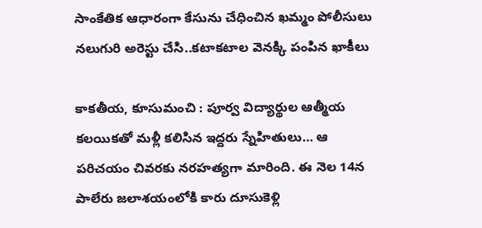సాంకేతిక ఆధారంగా కేసును చేధించిన ఖ‌మ్మం పోలీసులు
న‌లుగురి అరెస్టు చేసి..క‌టాక‌టాల వెన‌క్కి పంపిన ఖాకీలు

కాకతీయ, కూసుమంచి : పూర్వ విద్యార్థుల ఆత్మీయ కలయికతో మళ్లీ కలిసిన ఇద్దరు స్నేహితులు… ఆ పరిచయం చివరకు నరహత్యగా మారింది. ఈ నెల 14న పాలేరు జలాశయంలోకి కారు దూసుకెళ్లి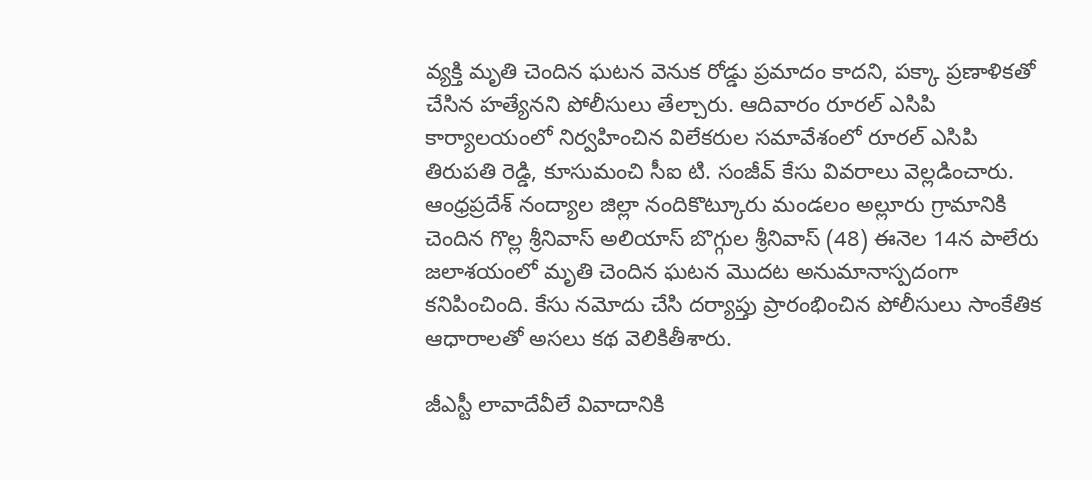వ్యక్తి మృతి చెందిన ఘటన వెనుక రోడ్డు ప్రమాదం కాదని, పక్కా ప్రణాళికతో చేసిన హత్యేనని పోలీసులు తేల్చారు. ఆదివారం రూరల్ ఎసిపి కార్యాలయంలో నిర్వహించిన విలేకరుల సమావేశంలో రూరల్ ఎసిపి తిరుపతి రెడ్డి, కూసుమంచి సీఐ టి. సంజీవ్ కేసు వివరాలు వెల్లడించారు. ఆంధ్రప్రదేశ్ నంద్యాల జిల్లా నందికొట్కూరు మండలం అల్లూరు గ్రామానికి చెందిన గొల్ల శ్రీనివాస్ అలియాస్ బొగ్గుల శ్రీనివాస్ (48) ఈనెల 14న పాలేరు జలాశయంలో మృతి చెందిన ఘటన మొదట అనుమానాస్పదంగా కనిపించింది. కేసు నమోదు చేసి దర్యాప్తు ప్రారంభించిన పోలీసులు సాంకేతిక ఆధారాలతో అసలు కథ వెలికితీశారు.

జీఎస్టీ లావాదేవీలే వివాదానికి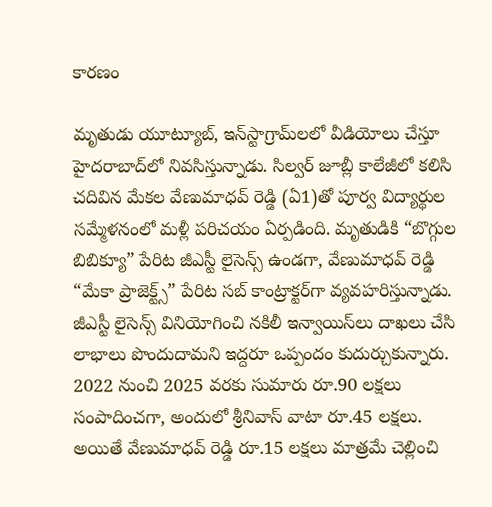కారణం

మృతుడు యూట్యూబ్, ఇన్‌స్టాగ్రామ్‌లలో వీడియోలు చేస్తూ హైదరాబాద్‌లో నివసిస్తున్నాడు. సిల్వర్ జూబ్లీ కాలేజీలో కలిసి చదివిన మేకల వేణుమాధవ్ రెడ్డి (ఏ1)తో పూర్వ విద్యార్థుల సమ్మేళనంలో మళ్లీ పరిచయం ఏర్పడింది. మృతుడికి “బొగ్గుల బిబిక్యూ” పేరిట జీఎస్టీ లైసెన్స్ ఉండగా, వేణుమాధవ్ రెడ్డి “మేకా ప్రాజెక్ట్స్” పేరిట సబ్ కాంట్రాక్టర్‌గా వ్యవహరిస్తున్నాడు. జీఎస్టీ లైసెన్స్ వినియోగించి నకిలీ ఇన్వాయిస్‌లు దాఖలు చేసి లాభాలు పొందుదామని ఇద్దరూ ఒప్పందం కుదుర్చుకున్నారు. 2022 నుంచి 2025 వరకు సుమారు రూ.90 లక్షలు సంపాదించగా, అందులో శ్రీనివాస్ వాటా రూ.45 లక్షలు. అయితే వేణుమాధవ్ రెడ్డి రూ.15 లక్షలు మాత్రమే చెల్లించి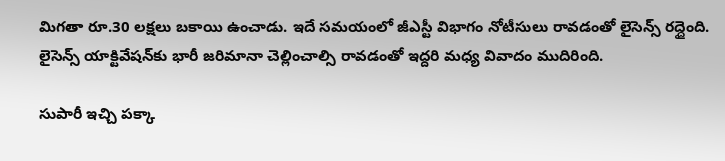మిగతా రూ.30 లక్షలు బకాయి ఉంచాడు. ఇదే సమయంలో జీఎస్టీ విభాగం నోటీసులు రావడంతో లైసెన్స్ రద్దైంది. లైసెన్స్ యాక్టివేషన్‌కు భారీ జరిమానా చెల్లించాల్సి రావడంతో ఇద్దరి మధ్య వివాదం ముదిరింది.

సుపారీ ఇచ్చి పక్కా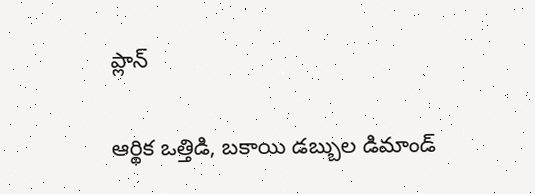ప్లాన్

ఆర్థిక ఒత్తిడి, బకాయి డబ్బుల డిమాండ్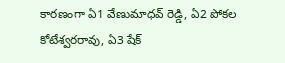కారణంగా ఏ1 వేణుమాధవ్ రెడ్డి, ఏ2 పోకల కోటేశ్వరరావు, ఏ3 షేక్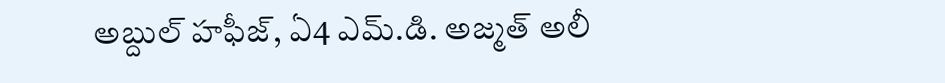అబ్దుల్ హఫీజ్, ఏ4 ఎమ్.డి. అజ్మత్ అలీ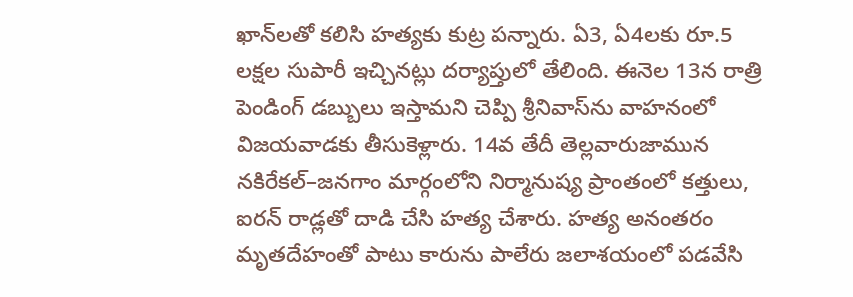ఖాన్‌లతో కలిసి హత్యకు కుట్ర పన్నారు. ఏ3, ఏ4లకు రూ.5 లక్షల సుపారీ ఇచ్చినట్లు దర్యాప్తులో తేలింది. ఈనెల 13న రాత్రి పెండింగ్ డబ్బులు ఇస్తామని చెప్పి శ్రీనివాస్‌ను వాహనంలో విజయవాడకు తీసుకెళ్లారు. 14వ తేదీ తెల్లవారుజామున నకిరేకల్–జనగాం మార్గంలోని నిర్మానుష్య ప్రాంతంలో కత్తులు, ఐరన్ రాడ్లతో దాడి చేసి హత్య చేశారు. హత్య అనంతరం మృతదేహంతో పాటు కారును పాలేరు జలాశయంలో పడవేసి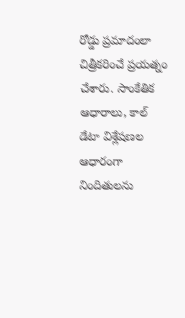రోడ్డు ప్రమాదంలా చిత్రీకరించే ప్రయత్నం చేశారు. సాంకేతిక ఆధారాలు, కాల్ డేటా విశ్లేషణల ఆధారంగా నిందితులను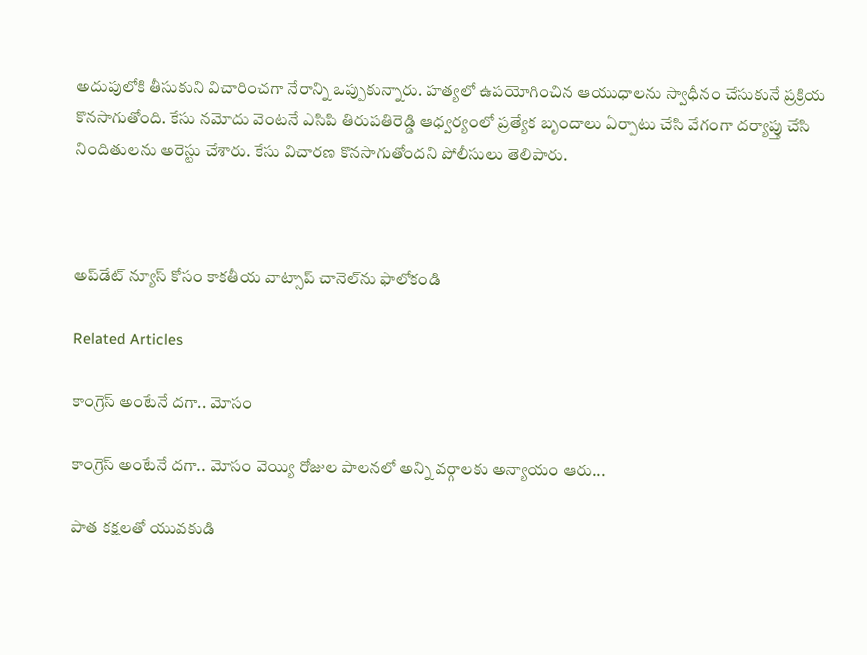అదుపులోకి తీసుకుని విచారించగా నేరాన్ని ఒప్పుకున్నారు. హత్యలో ఉపయోగించిన ఆయుధాలను స్వాధీనం చేసుకునే ప్రక్రియ కొనసాగుతోంది. కేసు నమోదు వెంటనే ఎసిపి తిరుపతిరెడ్డి ఆధ్వర్యంలో ప్రత్యేక బృందాలు ఏర్పాటు చేసి వేగంగా దర్యాప్తు చేసి నిందితులను అరెస్టు చేశారు. కేసు విచారణ కొనసాగుతోందని పోలీసులు తెలిపారు.



అప్‌డేట్ న్యూస్ కోసం కాక‌తీయ వాట్సాప్ చానెల్‌ను ఫాలోకండి

Related Articles

కాంగ్రెస్ అంటేనే దగా.. మోసం

కాంగ్రెస్ అంటేనే దగా.. మోసం వెయ్యి రోజుల పాలనలో అన్ని వర్గాలకు అన్యాయం ఆరు...

పాత కక్షలతో యువకుడి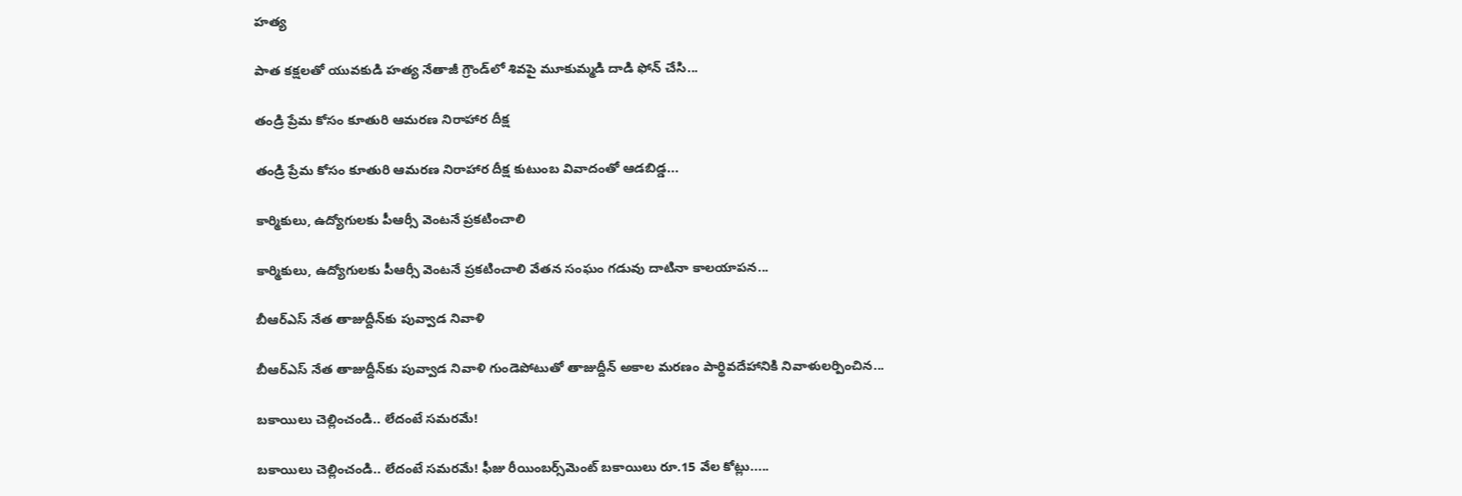హత్య

పాత కక్షలతో యువకుడి హత్య నేతాజీ గ్రౌండ్‌లో శివపై మూకుమ్మడి దాడి ఫోన్‌ చేసి...

తండ్రి ప్రేమ కోసం కూతురి ఆమరణ నిరాహార దీక్ష

తండ్రి ప్రేమ కోసం కూతురి ఆమరణ నిరాహార దీక్ష కుటుంబ వివాదంతో ఆడబిడ్డ...

కార్మికులు, ఉద్యోగులకు పీఆర్సీ వెంటనే ప్రకటించాలి

కార్మికులు, ఉద్యోగులకు పీఆర్సీ వెంటనే ప్రకటించాలి వేతన సంఘం గడువు దాటినా కాలయాపన...

బీఆర్ఎస్‌ నేత తాజుద్దీన్‌కు పువ్వాడ నివాళి

బీఆర్ఎస్‌ నేత తాజుద్దీన్‌కు పువ్వాడ నివాళి గుండెపోటుతో తాజుద్దీన్‌ అకాల మ‌ర‌ణం పార్థివదేహానికి నివాళులర్పించిన...

బకాయిలు చెల్లించండి.. లేదంటే సమరమే!

బకాయిలు చెల్లించండి.. లేదంటే సమరమే! ఫీజు రీయింబర్స్‌మెంట్‌ బకాయిలు రూ.15 వేల కోట్లు.....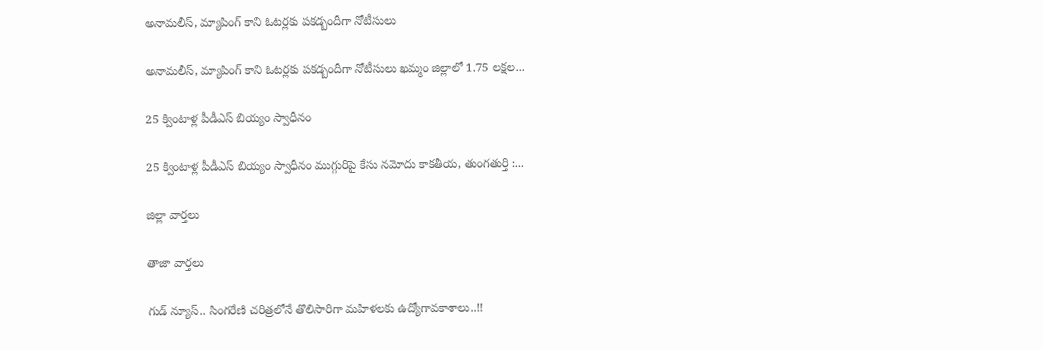అనామలీస్‌, మ్యాపింగ్‌ కాని ఓటర్లకు ప‌క‌డ్బందీగా నోటీసులు

అనామలీస్‌, మ్యాపింగ్‌ కాని ఓటర్లకు ప‌క‌డ్బందీగా నోటీసులు ఖమ్మం జిల్లాలో 1.75 లక్షల...

25 క్వింటాళ్ల పీడీఎస్‌ బియ్యం స్వాధీనం

25 క్వింటాళ్ల పీడీఎస్‌ బియ్యం స్వాధీనం ముగ్గురిపై కేసు నమోదు కాకతీయ, తుంగతుర్తి :...

జిల్లా వార్త‌లు

తాజా వార్త‌లు

గుడ్ న్యూస్.. సింగరేణి చరిత్రలోనే తొలిసారిగా మ‌హిళ‌ల‌కు ఉద్యోగావ‌కాశాలు..!!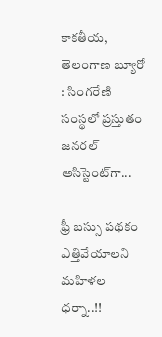కాక‌తీయ‌, తెలంగాణ బ్యూరో : సింగరేణి సంస్థలో ప్రస్తుతం జనరల్ అసిస్టెంట్‌గా...

ఫ్రీ బస్సు పథకం ఎత్తివేయాలని మహిళల ధర్నా..!!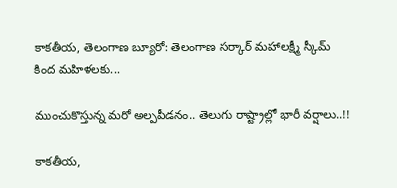కాకతీయ, తెలంగాణ బ్యూరో: తెలంగాణ సర్కార్ మహాలక్ష్మీ స్కీమ్ కింద మహిళలకు...

ముంచుకొస్తున్న మరో అల్పపీడనం.. తెలుగు రాష్ట్రాల్లో భారీ వర్షాలు..!!

కాకతీయ,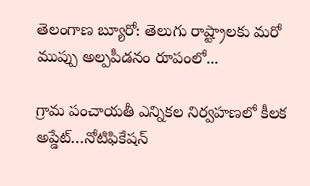తెలంగాణ బ్యూరో: తెలుగు రాష్ట్రాలకు మరో ముప్పు అల్పపీడనం రూపంలో...

గ్రామ పంచాయ‌తీ ఎన్నిక‌ల నిర్వ‌హ‌ణ‌లో కీల‌క అప్డేట్‌…నోటిఫికేషన్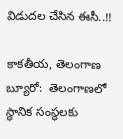విడుదల చేసిన ఈసీ..!!

కాకతీయ, తెలంగాణ బ్యూరో:  తెలంగాణలో స్థానిక సంస్థలకు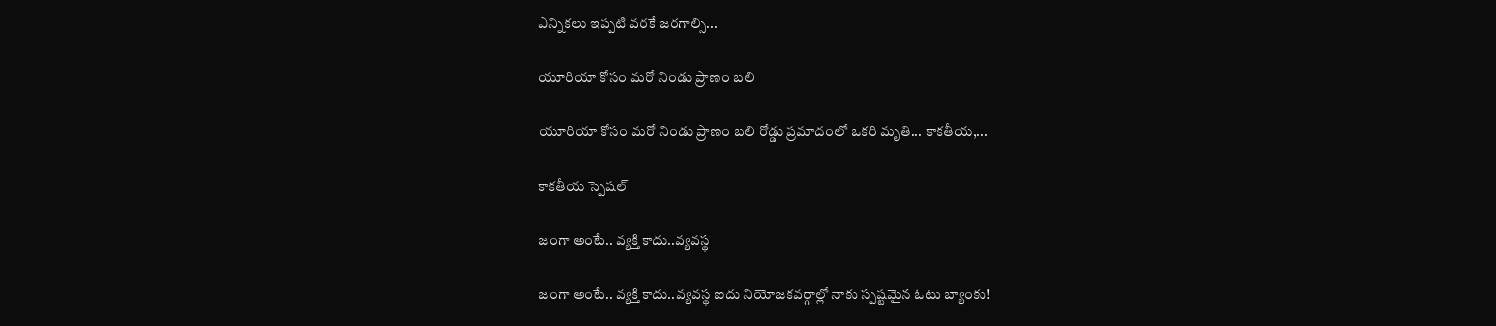ఎన్నికలు ఇప్పటి వరకే జరగాల్సి...

యూరియా కోసం మరో నిండు ప్రాణం బలి

యూరియా కోసం మరో నిండు ప్రాణం బలి రోడ్డు ప్రమాదంలో ఒకరి మృతి... కాకతీయ,...

కాక‌తీయ స్పెష‌ల్‌

జంగా అంటే.. వ్య‌క్తి కాదు..వ్య‌వస్థ‌

జంగా అంటే.. వ్య‌క్తి కాదు..వ్య‌వస్థ‌ ఐదు నియోజ‌క‌వ‌ర్గాల్లో నాకు స్ప‌ష్ట‌మైన ఓటు బ్యాంకు!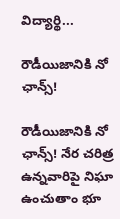విద్యార్థి...

రౌడీయిజానికి నో ఛాన్స్‌!

రౌడీయిజానికి నో ఛాన్స్‌! నేర చరిత్ర ఉన్న‌వారిపై నిఘా ఉంచుతాం భూ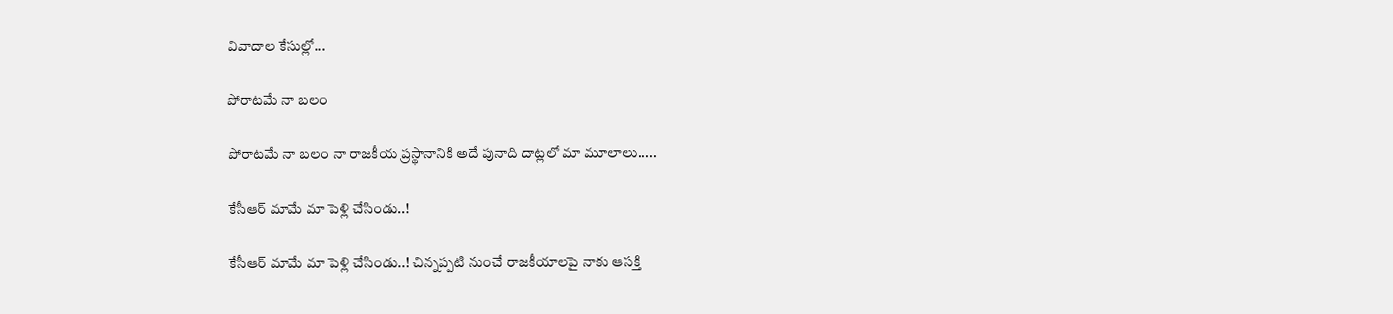వివాదాల కేసుల్లో...

పోరాటమే నా బలం

పోరాటమే నా బలం నా రాజకీయ ప్రస్థానానికి అదే పునాది దాట్లలో మా మూలాలు.....

కేసీఆర్‌ మామే మా పెళ్లి చేసిండు..!

కేసీఆర్‌ మామే మా పెళ్లి చేసిండు..! చిన్నప్ప‌టి నుంచే రాజకీయాలపై నాకు ఆసక్తి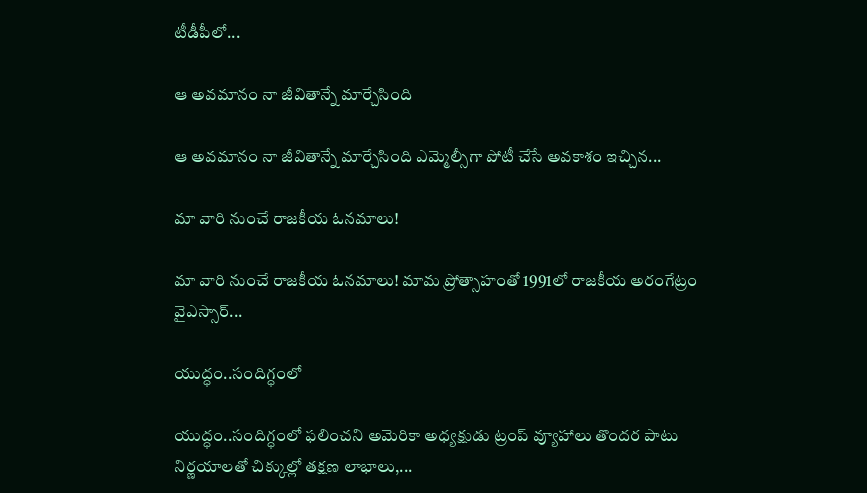టీడీపీలో...

ఆ అవమానం నా జీవితాన్నే మార్చేసింది

ఆ అవమానం నా జీవితాన్నే మార్చేసింది ఎమ్మెల్సీగా పోటీ చేసే అవ‌కాశం ఇచ్చిన...

మా వారి నుంచే రాజకీయ ఓనమాలు!

మా వారి నుంచే రాజకీయ ఓనమాలు! మామ ప్రోత్సాహంతో 1991లో రాజకీయ అరంగేట్రం వైఎస్సార్‌...

యుద్ధం..సందిగ్ధంలో

యుద్ధం..సందిగ్ధంలో ఫ‌లించని అమెరికా అధ్య‌క్షుడు ట్రంప్ వ్యూహాలు తొంద‌ర పాటు నిర్ణ‌యాల‌తో చిక్కుల్లో తక్షణ లాభాలు,...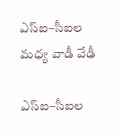ఎస్ఐ–సీఐల మ‌ధ్య వాడీ వేఢీ

ఎస్ఐ–సీఐల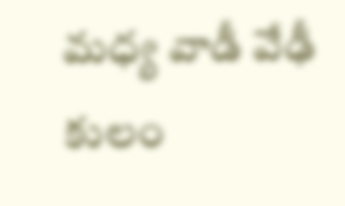మ‌ధ్య వాడీ వేఢీ కులం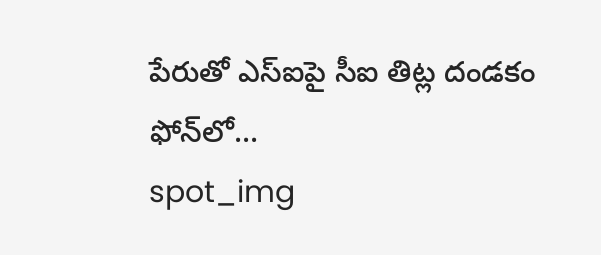పేరుతో ఎస్ఐపై సీఐ తిట్ల దండ‌కం ఫోన్‌లో...
spot_img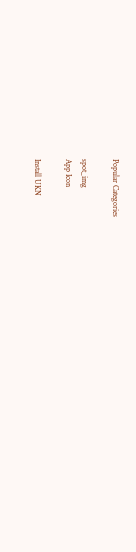Popular Categories

spot_img
App Icon

Install UKN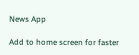News App

Add to home screen for faster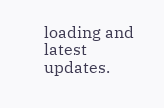loading and latest updates.